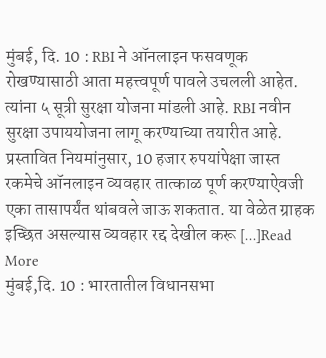मुंबई, दि. 10 : RBI ने ऑनलाइन फसवणूक रोखण्यासाठी आता महत्त्वपूर्ण पावले उचलली आहेत. त्यांना ५ सूत्री सुरक्षा योजना मांडली आहे. RBI नवीन सुरक्षा उपाययोजना लागू करण्याच्या तयारीत आहे. प्रस्तावित नियमांनुसार, 10 हजार रुपयांपेक्षा जास्त रकमेचे ऑनलाइन व्यवहार तात्काळ पूर्ण करण्याऐवजी एका तासापर्यंत थांबवले जाऊ शकतात. या वेळेत ग्राहक इच्छित असल्यास व्यवहार रद्द देखील करू […]Read More
मुंबई,दि. 10 : भारतातील विधानसभा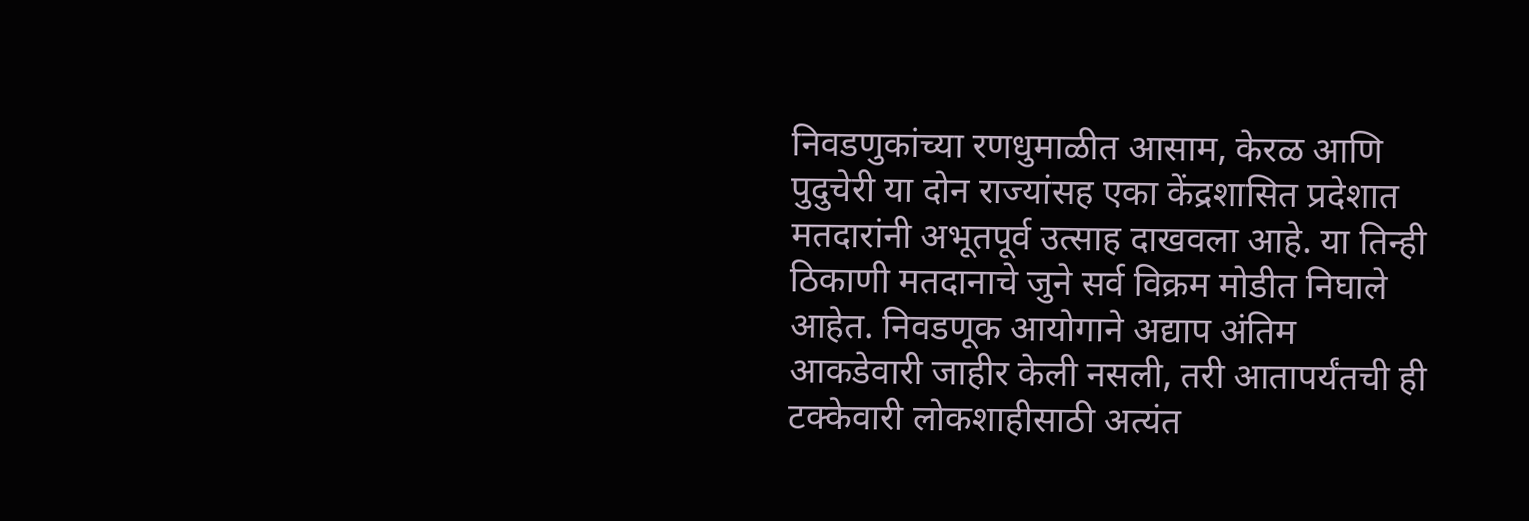निवडणुकांच्या रणधुमाळीत आसाम, केरळ आणि पुदुचेरी या दोन राज्यांसह एका केंद्रशासित प्रदेशात मतदारांनी अभूतपूर्व उत्साह दाखवला आहे. या तिन्ही ठिकाणी मतदानाचे जुने सर्व विक्रम मोडीत निघाले आहेत. निवडणूक आयोगाने अद्याप अंतिम आकडेवारी जाहीर केली नसली, तरी आतापर्यंतची ही टक्केवारी लोकशाहीसाठी अत्यंत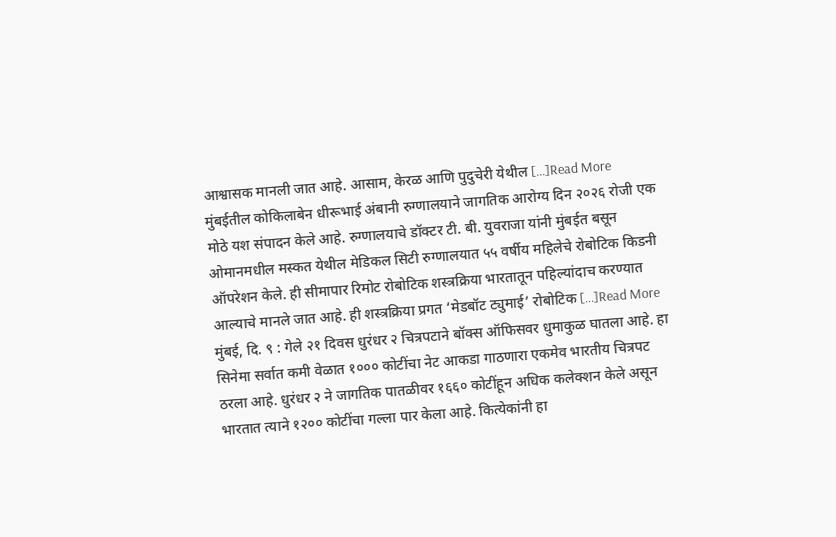आश्वासक मानली जात आहे. आसाम, केरळ आणि पुदुचेरी येथील […]Read More
मुंबईतील कोकिलाबेन धीरूभाई अंबानी रुग्णालयाने जागतिक आरोग्य दिन २०२६ रोजी एक मोठे यश संपादन केले आहे. रुग्णालयाचे डॉक्टर टी. बी. युवराजा यांनी मुंबईत बसून ओमानमधील मस्कत येथील मेडिकल सिटी रुग्णालयात ५५ वर्षीय महिलेचे रोबोटिक किडनी ऑपरेशन केले. ही सीमापार रिमोट रोबोटिक शस्त्रक्रिया भारतातून पहिल्यांदाच करण्यात आल्याचे मानले जात आहे. ही शस्त्रक्रिया प्रगत ‘मेडबॉट ट्युमाई’ रोबोटिक […]Read More
मुंबई, दि. ९ : गेले २१ दिवस धुरंधर २ चित्रपटाने बॉक्स ऑफिसवर धुमाकुळ घातला आहे. हा सिनेमा सर्वात कमी वेळात १००० कोटींचा नेट आकडा गाठणारा एकमेव भारतीय चित्रपट ठरला आहे. धुरंधर २ ने जागतिक पातळीवर १६६० कोटींहून अधिक कलेक्शन केले असून भारतात त्याने १२०० कोटींचा गल्ला पार केला आहे. कित्येकांनी हा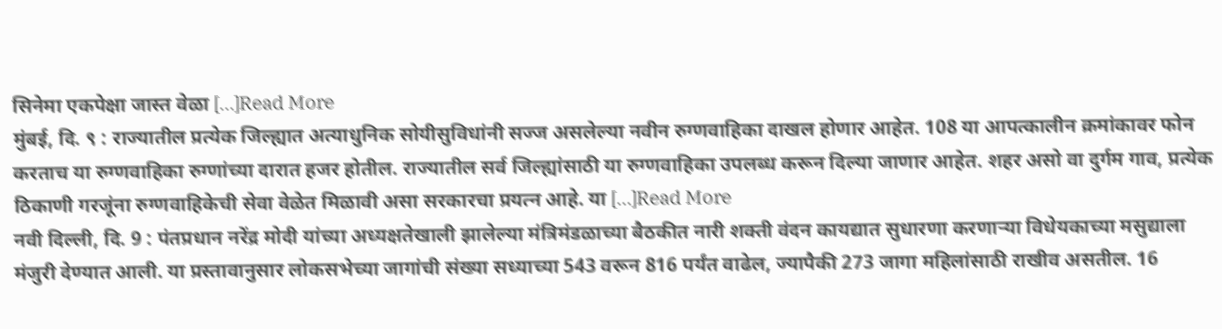सिनेमा एकपेक्षा जास्त वेळा […]Read More
मुंबई, दि. ९ : राज्यातील प्रत्येक जिल्ह्यात अत्याधुनिक सोयीसुविधांनी सज्ज असलेल्या नवीन रुग्णवाहिका दाखल होणार आहेत. 108 या आपत्कालीन क्रमांकावर फोन करताच या रुग्णवाहिका रुग्णांच्या दारात हजर होतील. राज्यातील सर्व जिल्ह्यांसाठी या रुग्णवाहिका उपलब्ध करून दिल्या जाणार आहेत. शहर असो वा दुर्गम गाव, प्रत्येक ठिकाणी गरजूंना रुग्णवाहिकेची सेवा वेळेत मिळावी असा सरकारचा प्रयत्न आहे. या […]Read More
नवी दिल्ली, दि. 9 : पंतप्रधान नरेंद्र मोदी यांच्या अध्यक्षतेखाली झालेल्या मंत्रिमंडळाच्या बैठकीत नारी शक्ती वंदन कायद्यात सुधारणा करणाऱ्या विधेयकाच्या मसुद्याला मंजुरी देण्यात आली. या प्रस्तावानुसार लोकसभेच्या जागांची संख्या सध्याच्या 543 वरून 816 पर्यंत वाढेल, ज्यापैकी 273 जागा महिलांसाठी राखीव असतील. 16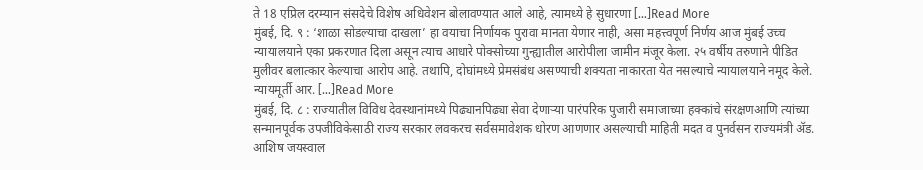ते 18 एप्रिल दरम्यान संसदेचे विशेष अधिवेशन बोलावण्यात आले आहे, त्यामध्ये हे सुधारणा […]Read More
मुंबई, दि. ९ : ‘शाळा सोडल्याचा दाखला’ हा वयाचा निर्णायक पुरावा मानता येणार नाही, असा महत्त्वपूर्ण निर्णय आज मुंबई उच्च न्यायालयाने एका प्रकरणात दिला असून त्याच आधारे पोक्सोच्या गुन्ह्यातील आरोपीला जामीन मंजूर केला. २५ वर्षीय तरुणाने पीडित मुलीवर बलात्कार केल्याचा आरोप आहे. तथापि, दोघांमध्ये प्रेमसंबंध असण्याची शक्यता नाकारता येत नसल्याचे न्यायालयाने नमूद केले. न्यायमूर्ती आर. […]Read More
मुंबई, दि. ८ : राज्यातील विविध देवस्थानांमध्ये पिढ्यानपिढ्या सेवा देणाऱ्या पारंपरिक पुजारी समाजाच्या हक्कांचे संरक्षणआणि त्यांच्या सन्मानपूर्वक उपजीविकेसाठी राज्य सरकार लवकरच सर्वसमावेशक धोरण आणणार असल्याची माहिती मदत व पुनर्वसन राज्यमंत्री ॲड. आशिष जयस्वाल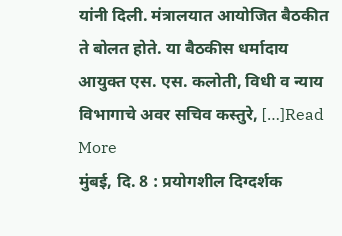यांनी दिली. मंत्रालयात आयोजित बैठकीत ते बोलत होते. या बैठकीस धर्मादाय आयुक्त एस. एस. कलोती, विधी व न्याय विभागाचे अवर सचिव कस्तुरे, […]Read More
मुंबई, दि. 8 : प्रयोगशील दिग्दर्शक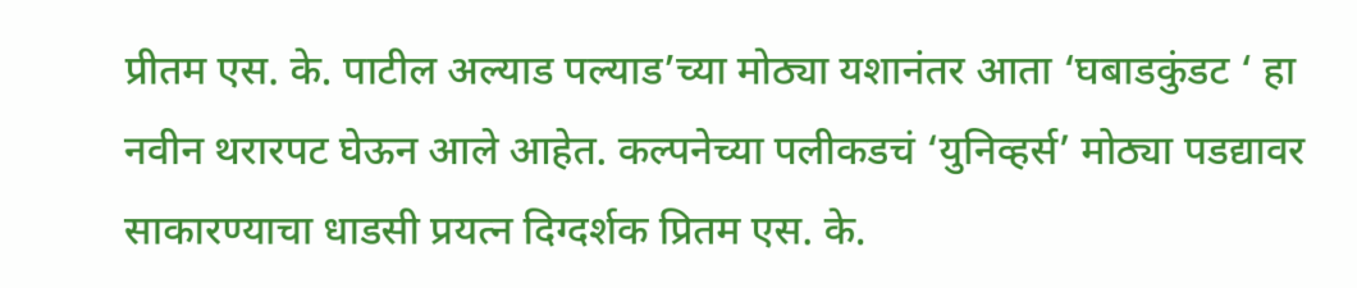प्रीतम एस. के. पाटील अल्याड पल्याड’च्या मोठ्या यशानंतर आता ‘घबाडकुंडट ‘ हा नवीन थरारपट घेऊन आले आहेत. कल्पनेच्या पलीकडचं ‘युनिव्हर्स’ मोठ्या पडद्यावर साकारण्याचा धाडसी प्रयत्न दिग्दर्शक प्रितम एस. के.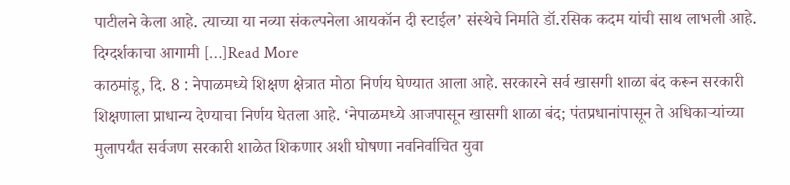पाटीलने केला आहे. त्याच्या या नव्या संकल्पनेला आयकॉन दी स्टाईल’ संस्थेचे निर्माते डॉ.रसिक कदम यांची साथ लाभली आहे. दिग्दर्शकाचा आगामी […]Read More
काठमांडू, दि. 8 : नेपाळमध्ये शिक्षण क्षेत्रात मोठा निर्णय घेण्यात आला आहे. सरकारने सर्व खासगी शाळा बंद करून सरकारी शिक्षणाला प्राधान्य देण्याचा निर्णय घेतला आहे. ‘नेपाळमध्ये आजपासून खासगी शाळा बंद; पंतप्रधानांपासून ते अधिकाऱ्यांच्या मुलापर्यंत सर्वजण सरकारी शाळेत शिकणार अशी घोषणा नवनिर्वाचित युवा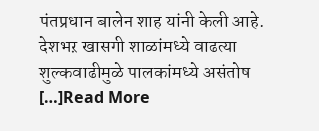पंतप्रधान बालेन शाह यांनी केली आहे. देशभऱ खासगी शाळांमध्ये वाढत्या शुल्कवाढीमुळे पालकांमध्ये असंतोष […]Read More